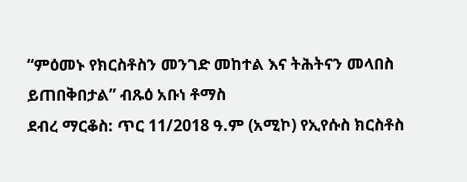“ምዕመኑ የክርስቶስን መንገድ መከተል እና ትሕትናን መላበስ ይጠበቅበታል” ብጹዕ አቡነ ቶማስ
ደብረ ማርቆስ: ጥር 11/2018 ዓ.ም (አሚኮ) የኢየሱስ ክርስቶስ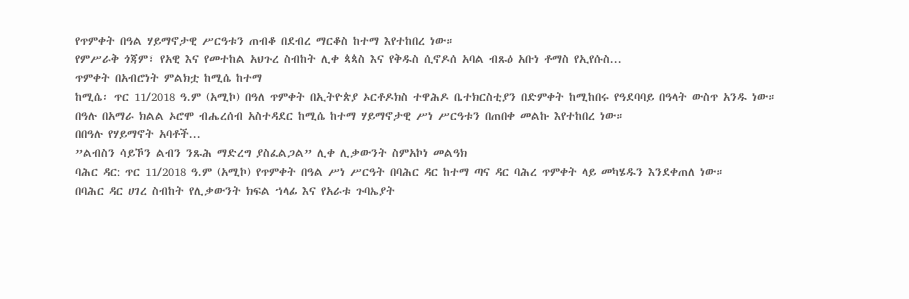የጥምቀት በዓል ሃይማኖታዊ ሥርዓቱን ጠብቆ በደብረ ማርቆስ ከተማ እየተከበረ ነው።
የምሥራቅ ጎጃም፣ የአዊ እና የመተከል አህጉረ ስብከት ሊቀ ጳጳስ እና የቅዱስ ሲኖዶሰ አባል ብጹዕ አቡነ ቶማስ የኢየሱስ...
ጥምቀት በአብሮነት ምልክቷ ከሚሴ ከተማ
ከሚሴ፡ ጥር 11/2018 ዓ.ም (አሚኮ) በዓለ ጥምቀት በኢትዮጵያ ኦርቶዶክስ ተዋሕዶ ቤተክርስቲያን በድምቀት ከሚከበሩ የዓደባባይ በዓላት ውስጥ አንዱ ነው።
በዓሉ በአማራ ክልል ኦሮሞ ብሔረሰብ አስተዳደር ከሚሴ ከተማ ሃይማኖታዊ ሥነ ሥርዓቱን በጠበቀ መልኩ እየተከበረ ነው።
በበዓሉ የሃይማኖት አባቶች...
”ልብስን ሳይኾን ልብን ንጹሕ ማድረግ ያስፈልጋል” ሊቀ ሊቃውንት ስምአኮነ መልዓክ
ባሕር ዳር: ጥር 11/2018 ዓ.ም (አሚኮ) የጥምቀት በዓል ሥነ ሥርዓት በባሕር ዳር ከተማ ጣና ዳር ባሕረ ጥምቀት ላይ መካሄዱን እንደቀጠለ ነው።
በባሕር ዳር ሀገረ ስብከት የሊቃውንት ክፍል ኀላፊ እና የአራቱ ጉባኤያት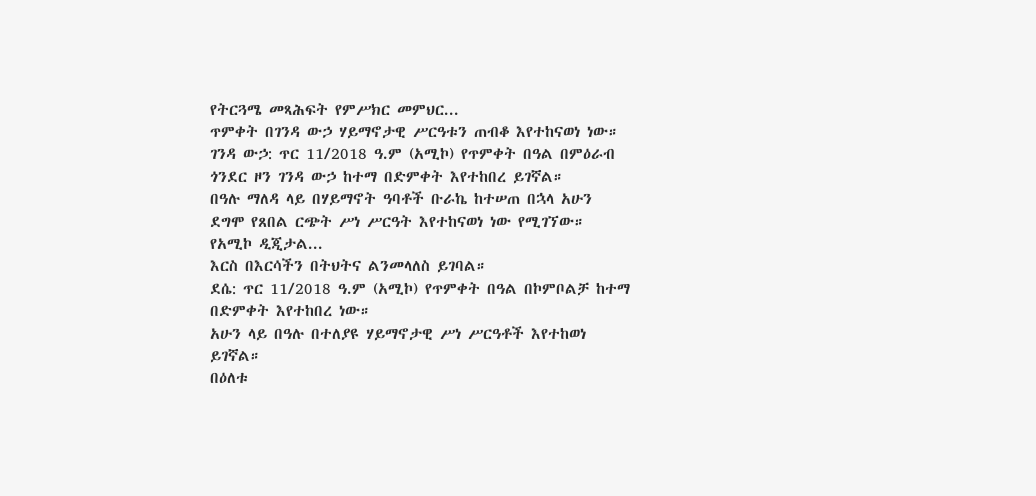የትርጓሜ መጻሕፍት የምሥክር መምህር...
ጥምቀት በገንዳ ውኃ ሃይማኖታዊ ሥርዓቱን ጠብቆ እየተከናወነ ነው።
ገንዳ ውኃ: ጥር 11/2018 ዓ.ም (አሚኮ) የጥምቀት በዓል በምዕራብ ጎንደር ዞን ገንዳ ውኃ ከተማ በድምቀት እየተከበረ ይገኛል።
በዓሉ ማለዳ ላይ በሃይማኖት ዓባቶች ቡራኬ ከተሠጠ በኋላ አሁን ደግሞ የጸበል ርጭት ሥነ ሥርዓት እየተከናወነ ነው የሚገኘው።
የአሚኮ ዲጂታል...
እርስ በእርሳችን በትህትና ልንመላለስ ይገባል።
ደሴ: ጥር 11/2018 ዓ.ም (አሚኮ) የጥምቀት በዓል በኮምቦልቻ ከተማ በድምቀት እየተከበረ ነው።
አሁን ላይ በዓሉ በተለያዩ ሃይማኖታዊ ሥነ ሥርዓቶች እየተከወነ ይገኛል።
በዕለቱ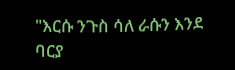"እርሱ ንጉስ ሳለ ራሱን እንደ ባርያ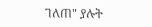ገለጠ" ያሉት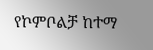የኮምቦልቻ ከተማ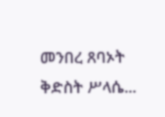መንበረ ጸባኦት ቅድስት ሥላሴ...